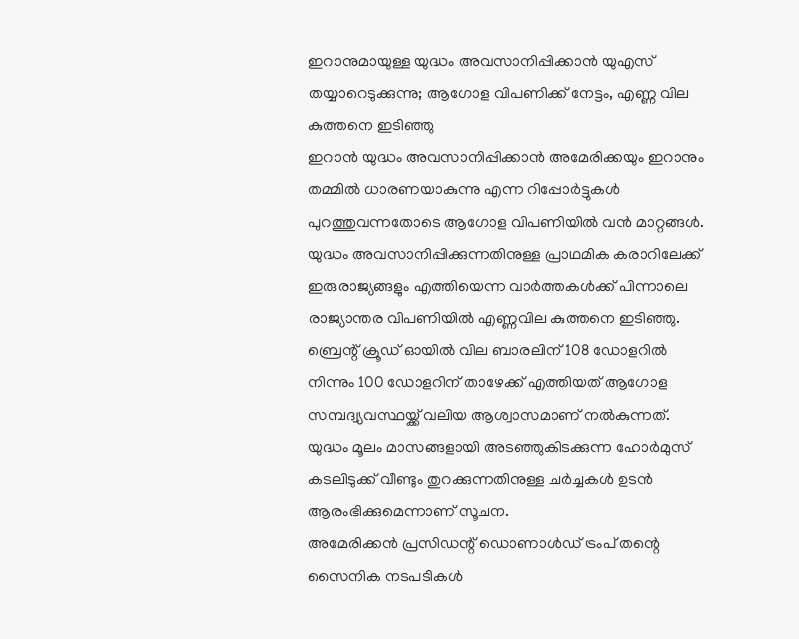ഇറാനുമായുള്ള യുദ്ധം അവസാനിപ്പിക്കാൻ യുഎസ് തയ്യാറെടുക്കുന്നു; ആഗോള വിപണിക്ക് നേട്ടം, എണ്ണ വില കുത്തനെ ഇടിഞ്ഞു
ഇറാൻ യുദ്ധം അവസാനിപ്പിക്കാൻ അമേരിക്കയും ഇറാനും തമ്മിൽ ധാരണയാകുന്നു എന്ന റിപ്പോർട്ടുകൾ പുറത്തുവന്നതോടെ ആഗോള വിപണിയിൽ വൻ മാറ്റങ്ങൾ. യുദ്ധം അവസാനിപ്പിക്കുന്നതിനുള്ള പ്രാഥമിക കരാറിലേക്ക് ഇരുരാജ്യങ്ങളും എത്തിയെന്ന വാർത്തകൾക്ക് പിന്നാലെ രാജ്യാന്തര വിപണിയിൽ എണ്ണവില കുത്തനെ ഇടിഞ്ഞു. ബ്രെന്റ് ക്രൂഡ് ഓയിൽ വില ബാരലിന് 108 ഡോളറിൽ നിന്നും 100 ഡോളറിന് താഴേക്ക് എത്തിയത് ആഗോള സമ്പദ്വ്യവസ്ഥയ്ക്ക് വലിയ ആശ്വാസമാണ് നൽകുന്നത്. യുദ്ധം മൂലം മാസങ്ങളായി അടഞ്ഞുകിടക്കുന്ന ഹോർമുസ് കടലിടുക്ക് വീണ്ടും തുറക്കുന്നതിനുള്ള ചർച്ചകൾ ഉടൻ ആരംഭിക്കുമെന്നാണ് സൂചന.
അമേരിക്കൻ പ്രസിഡന്റ് ഡൊണാൾഡ് ട്രംപ് തന്റെ സൈനിക നടപടികൾ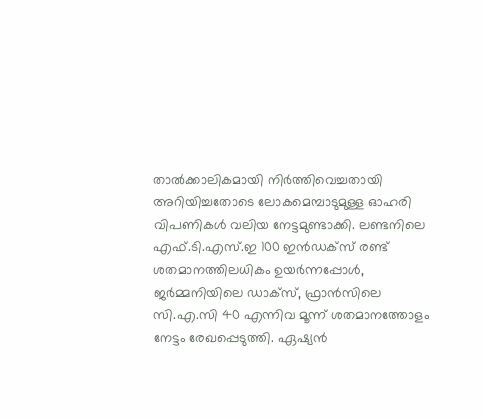താൽക്കാലികമായി നിർത്തിവെച്ചതായി അറിയിച്ചതോടെ ലോകമെമ്പാടുമുള്ള ഓഹരി വിപണികൾ വലിയ നേട്ടമുണ്ടാക്കി. ലണ്ടനിലെ എഫ്.ടി.എസ്.ഇ 100 ഇൻഡക്സ് രണ്ട് ശതമാനത്തിലധികം ഉയർന്നപ്പോൾ, ജർമ്മനിയിലെ ഡാക്സ്, ഫ്രാൻസിലെ സി.എ.സി 40 എന്നിവ മൂന്ന് ശതമാനത്തോളം നേട്ടം രേഖപ്പെടുത്തി. ഏഷ്യൻ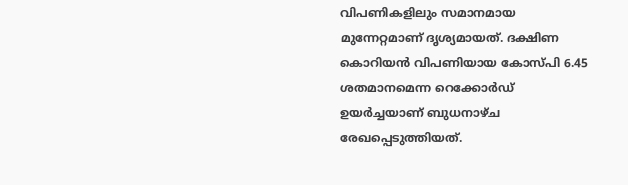വിപണികളിലും സമാനമായ മുന്നേറ്റമാണ് ദൃശ്യമായത്. ദക്ഷിണ കൊറിയൻ വിപണിയായ കോസ്പി 6.45 ശതമാനമെന്ന റെക്കോർഡ് ഉയർച്ചയാണ് ബുധനാഴ്ച രേഖപ്പെടുത്തിയത്.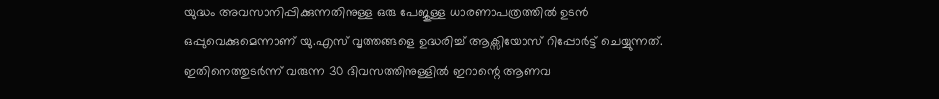യുദ്ധം അവസാനിപ്പിക്കുന്നതിനുള്ള ഒരു പേജുള്ള ധാരണാപത്രത്തിൽ ഉടൻ ഒപ്പുവെക്കുമെന്നാണ് യു.എസ് വൃത്തങ്ങളെ ഉദ്ധരിച്ച് ആക്സിയോസ് റിപ്പോർട്ട് ചെയ്യുന്നത്. ഇതിനെത്തുടർന്ന് വരുന്ന 30 ദിവസത്തിനുള്ളിൽ ഇറാന്റെ ആണവ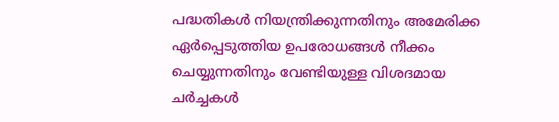പദ്ധതികൾ നിയന്ത്രിക്കുന്നതിനും അമേരിക്ക ഏർപ്പെടുത്തിയ ഉപരോധങ്ങൾ നീക്കം ചെയ്യുന്നതിനും വേണ്ടിയുള്ള വിശദമായ ചർച്ചകൾ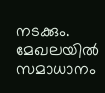നടക്കും. മേഖലയിൽ സമാധാനം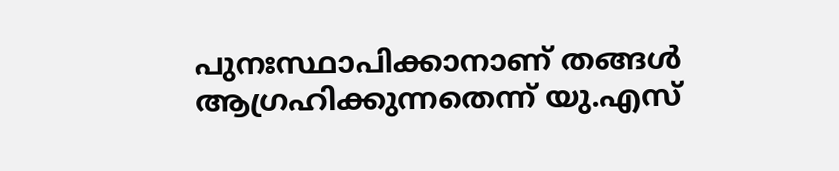പുനഃസ്ഥാപിക്കാനാണ് തങ്ങൾ ആഗ്രഹിക്കുന്നതെന്ന് യു.എസ്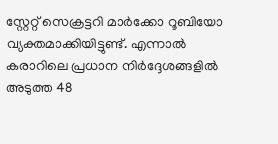സ്റ്റേറ്റ് സെക്രട്ടറി മാർക്കോ റൂബിയോ വ്യക്തമാക്കിയിട്ടുണ്ട്. എന്നാൽ കരാറിലെ പ്രധാന നിർദ്ദേശങ്ങളിൽ അടുത്ത 48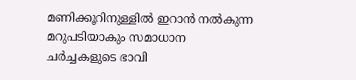മണിക്കൂറിനുള്ളിൽ ഇറാൻ നൽകുന്ന മറുപടിയാകും സമാധാന ചർച്ചകളുടെ ഭാവി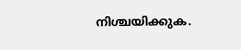നിശ്ചയിക്കുക.